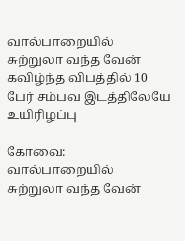வால்பாறையில் சுற்றுலா வந்த வேன் கவிழ்ந்த விபத்தில் 10 பேர் சம்பவ இடத்திலேயே உயிரிழப்பு

கோவை: வால்பாறையில் சுற்றுலா வந்த வேன்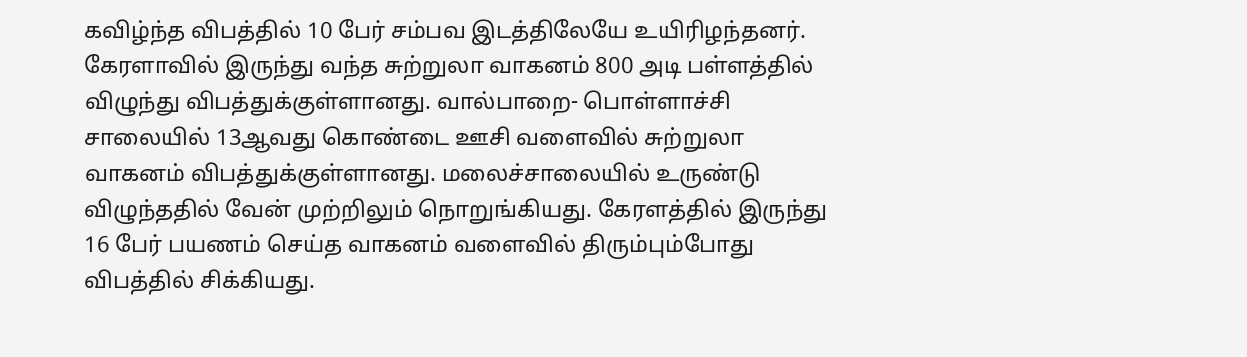கவிழ்ந்த விபத்தில் 10 பேர் சம்பவ இடத்திலேயே உயிரிழந்தனர். கேரளாவில் இருந்து வந்த சுற்றுலா வாகனம் 800 அடி பள்ளத்தில் விழுந்து விபத்துக்குள்ளானது. வால்பாறை- பொள்ளாச்சி சாலையில் 13ஆவது கொண்டை ஊசி வளைவில் சுற்றுலா வாகனம் விபத்துக்குள்ளானது. மலைச்சாலையில் உருண்டு விழுந்ததில் வேன் முற்றிலும் நொறுங்கியது. கேரளத்தில் இருந்து 16 பேர் பயணம் செய்த வாகனம் வளைவில் திரும்பும்போது விபத்தில் சிக்கியது.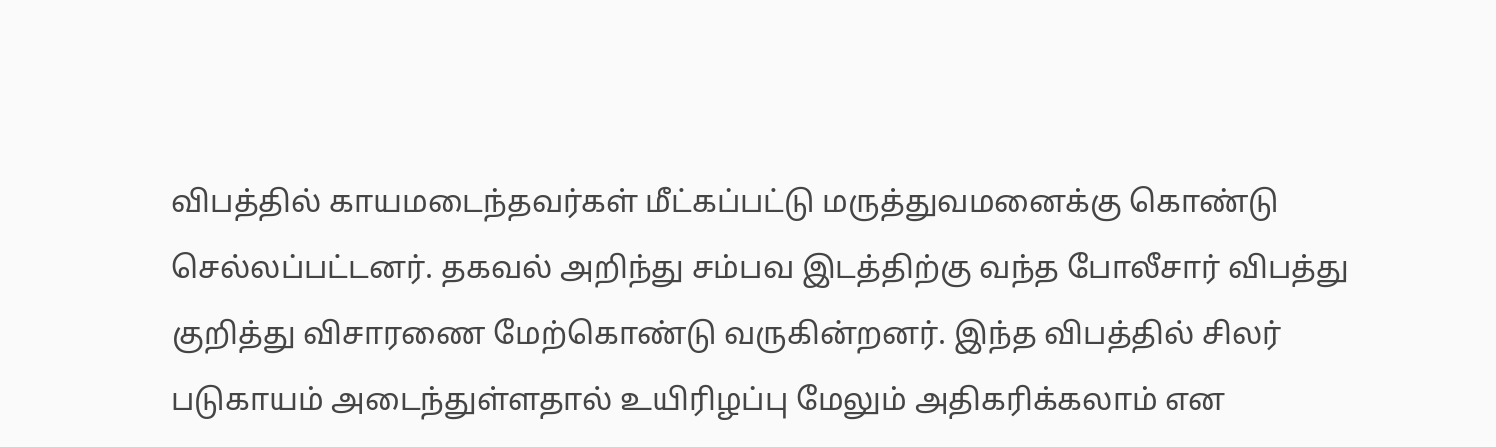விபத்தில் காயமடைந்தவர்கள் மீட்கப்பட்டு மருத்துவமனைக்கு கொண்டு செல்லப்பட்டனர். தகவல் அறிந்து சம்பவ இடத்திற்கு வந்த போலீசார் விபத்து குறித்து விசாரணை மேற்கொண்டு வருகின்றனர். இந்த விபத்தில் சிலர் படுகாயம் அடைந்துள்ளதால் உயிரிழப்பு மேலும் அதிகரிக்கலாம் என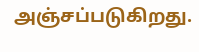அஞ்சப்படுகிறது.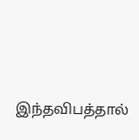இந்தவிபத்தால்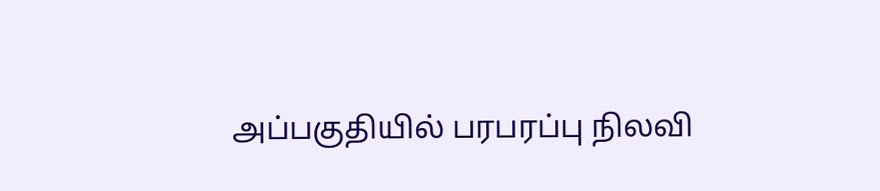அப்பகுதியில் பரபரப்பு நிலவி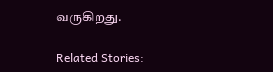வருகிறது.

Related Stories: